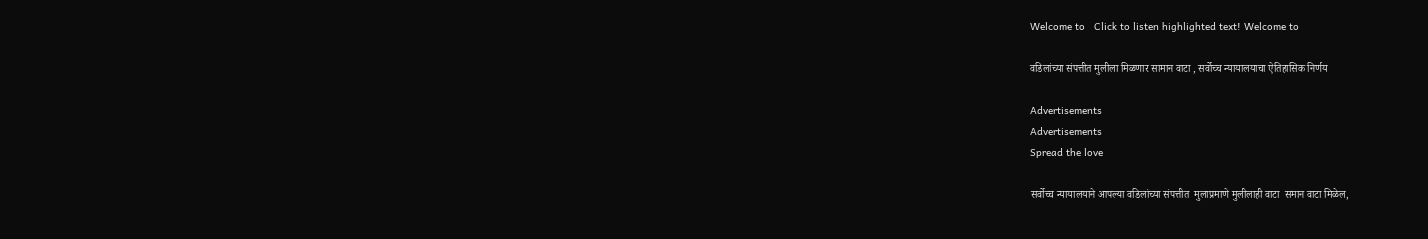Welcome to   Click to listen highlighted text! Welcome to

वडिलांच्या संपत्तीत मुलीला मिळणार सामान वाटा , सर्वोच्च न्यायालयाचा ऐतिहासिक निर्णय

Advertisements
Advertisements
Spread the love

सर्वोच्च न्यायालयाने आपल्या वडिलांच्या संपत्तीत  मुलाप्रमाणे मुलीलाही वाटा  समान वाटा मिळेल,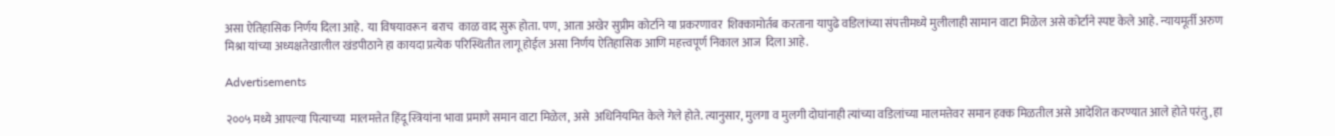असा ऐतिहासिक निर्णय दिला आहे.  या विषयावरून  बराच  काळ वाद सुरू होता. पण, आता अखेर सुप्रीम कोर्टाने या प्रकरणावर  शिक्कामोर्तब करताना यापुढे वडिलांच्या संपत्तीमध्ये मुलीलाही सामान वाटा मिळेल असे कोर्टाने स्पष्ट केले आहे. न्यायमूर्ती अरुण मिश्रा यांच्या अध्यक्षतेखालील खंडपीठाने हा कायदा प्रत्येक परिस्थितीत लागू होईल असा निर्णय ऐतिहासिक आणि महत्त्वपूर्ण निकाल आज  दिला आहे.

Advertisements

२००५ मध्ये आपल्या पित्याच्या  मालमत्तेत हिंदू स्त्रियांना भावा प्रमाणे समान वाटा मिळेल, असे  अधिनियमित केले गेले होते. त्यानुसार, मुलगा व मुलगी दोघांनाही त्यांच्या वडिलांच्या मालमत्तेवर समान हक्क मिळतील असे आदेशित करण्यात आले होते परंतु, हा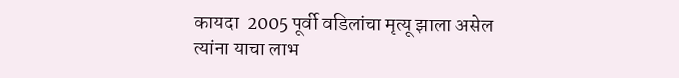कायदा  2005 पूर्वी वडिलांचा मृत्यू झाला असेल त्यांना याचा लाभ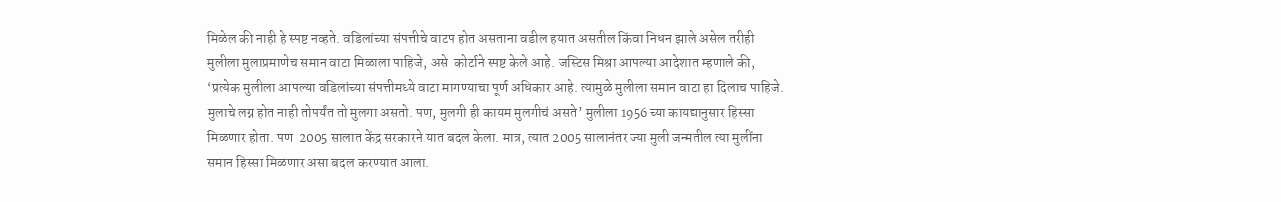मिळेल की नाही हे स्पष्ट नव्हते. वडिलांच्या संपत्तीचे वाटप होत असताना वडील हयात असतील किंवा निधन झाले असेल तरीही मुलीला मुलाप्रमाणेच समान वाटा मिळाला पाहिजे, असे  कोर्टाने स्पष्ट केले आहे. जस्टिस मिश्रा आपल्या आदेशात म्हणाले की, ‘प्रत्येक मुलीला आपल्या वडिलांच्या संपत्तीमध्ये वाटा मागण्याचा पूर्ण अधिकार आहे. त्यामुळे मुलीला समान वाटा हा दिलाच पाहिजे. मुलाचे लग्न होत नाही तोपर्यंत तो मुलगा असतो. पण, मुलगी ही कायम मुलगीचं असते’ मुलीला 1956 च्या कायद्यानुसार हिस्सा मिळणार होता. पण  2005 सालात केंद्र सरकारने यात बदल केला. मात्र, त्यात 2005 सालानंतर ज्या मुली जन्मतील त्या मुलींना समान हिस्सा मिळणार असा बदल करण्यात आला.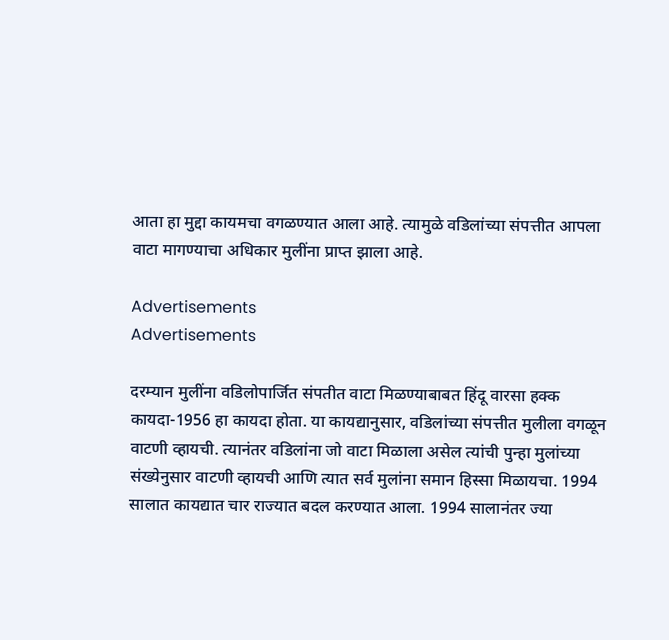आता हा मुद्दा कायमचा वगळण्यात आला आहे. त्यामुळे वडिलांच्या संपत्तीत आपला वाटा मागण्याचा अधिकार मुलींना प्राप्त झाला आहे.

Advertisements
Advertisements

दरम्यान मुलींना वडिलोपार्जित संपतीत वाटा मिळण्याबाबत हिंदू वारसा हक्क कायदा-1956 हा कायदा होता. या कायद्यानुसार, वडिलांच्या संपत्तीत मुलीला वगळून वाटणी व्हायची. त्यानंतर वडिलांना जो वाटा मिळाला असेल त्यांची पुन्हा मुलांच्या संख्येनुसार वाटणी व्हायची आणि त्यात सर्व मुलांना समान हिस्सा मिळायचा. 1994 सालात कायद्यात चार राज्यात बदल करण्यात आला. 1994 सालानंतर ज्या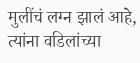मुलींचं लग्न झालं आहे, त्यांना वडिलांच्या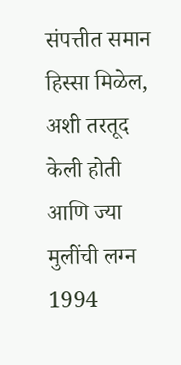संपत्तीत समान हिस्सा मिळेल, अशी तरतूद केली होती आणि ज्या मुलींची लग्न 1994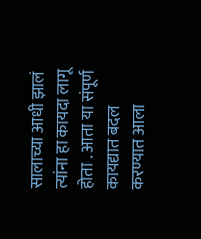सालाच्या आधी झालं त्यांना हा कायदा लागू होता . आता या संपूर्ण कायद्यात बदल करण्यात आला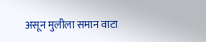असून मुलीला समान वाटा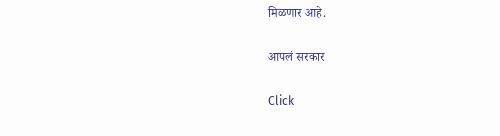मिळणार आहे.

आपलं सरकार

Click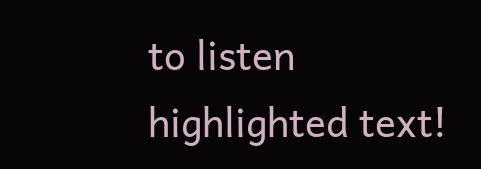to listen highlighted text!